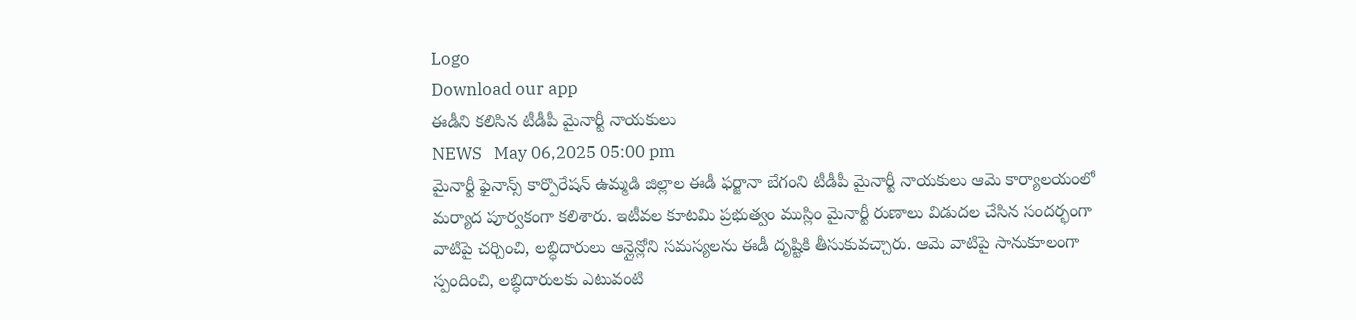Logo
Download our app
ఈడీని కలిసిన టీడీపీ మైనార్టీ నాయకులు
NEWS   May 06,2025 05:00 pm
మైనార్టీ ఫైనాన్స్ కార్పొరేషన్ ఉమ్మడి జిల్లాల ఈడీ ఫర్జానా బేగంని టీడీపీ మైనార్టీ నాయకులు ఆమె కార్యాలయంలో మర్యాద పూర్వకంగా కలిశారు. ఇటీవల కూటమి ప్రభుత్వం ముస్లిం మైనార్టీ రుణాలు విడుదల చేసిన సందర్భంగా వాటిపై చర్చించి, లబ్ధిదారులు ఆన్లైన్లోని సమస్యలను ఈడీ దృష్టికి తీసుకువచ్చారు. ఆమె వాటిపై సానుకూలంగా స్పందించి, లబ్ధిదారులకు ఎటువంటి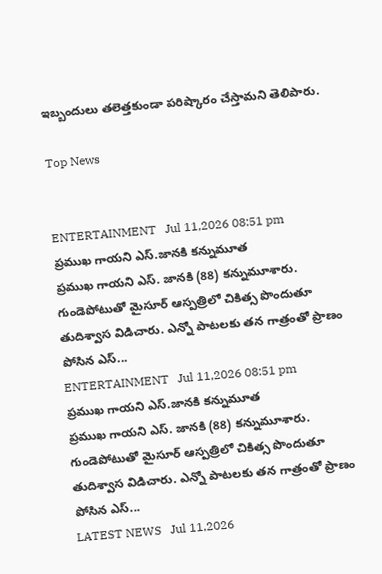ఇబ్బందులు తలెత్తకుండా పరిష్కారం చేస్తామని తెలిపారు.

Top News


ENTERTAINMENT   Jul 11,2026 08:51 pm
ప్ర‌ముఖ గాయ‌ని ఎస్.జానకి కన్నుమూత
ప్రముఖ గాయని ఎస్. జానకి (88) కన్నుమూశారు. గుండెపోటుతో మైసూర్‌ ఆస్పత్రిలో చికిత్స పొందుతూ తుదిశ్వాస విడిచారు. ఎన్నో పాటలకు త‌న గాత్రంతో ప్రాణం పోసిన ఎస్...
ENTERTAINMENT   Jul 11,2026 08:51 pm
ప్ర‌ముఖ గాయ‌ని ఎస్.జానకి కన్నుమూత
ప్రముఖ గాయని ఎస్. జానకి (88) కన్నుమూశారు. గుండెపోటుతో మైసూర్‌ ఆస్పత్రిలో చికిత్స పొందుతూ తుదిశ్వాస విడిచారు. ఎన్నో పాటలకు త‌న గాత్రంతో ప్రాణం పోసిన ఎస్...
LATEST NEWS   Jul 11,2026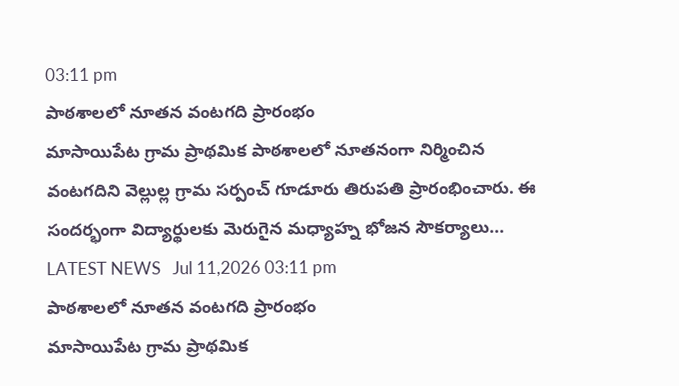03:11 pm
పాఠశాలలో నూతన వంటగది ప్రారంభం
మాసాయిపేట గ్రామ ప్రాథమిక పాఠశాలలో నూతనంగా నిర్మించిన వంటగదిని వెల్లుల్ల గ్రామ సర్పంచ్ గూడూరు తిరుపతి ప్రారంభించారు. ఈ సందర్భంగా విద్యార్థులకు మెరుగైన మధ్యాహ్న భోజన సౌకర్యాలు...
LATEST NEWS   Jul 11,2026 03:11 pm
పాఠశాలలో నూతన వంటగది ప్రారంభం
మాసాయిపేట గ్రామ ప్రాథమిక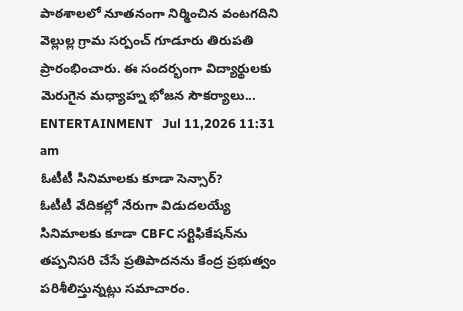పాఠశాలలో నూతనంగా నిర్మించిన వంటగదిని వెల్లుల్ల గ్రామ సర్పంచ్ గూడూరు తిరుపతి ప్రారంభించారు. ఈ సందర్భంగా విద్యార్థులకు మెరుగైన మధ్యాహ్న భోజన సౌకర్యాలు...
ENTERTAINMENT   Jul 11,2026 11:31 am
ఓటీటీ సినిమాలకు కూడా సెన్సార్?
ఓటీటీ వేదికల్లో నేరుగా విడుదలయ్యే సినిమాలకు కూడా CBFC సర్టిఫికేషన్‌ను తప్పనిసరి చేసే ప్రతిపాదనను కేంద్ర ప్రభుత్వం పరిశీలిస్తున్నట్లు సమాచారం.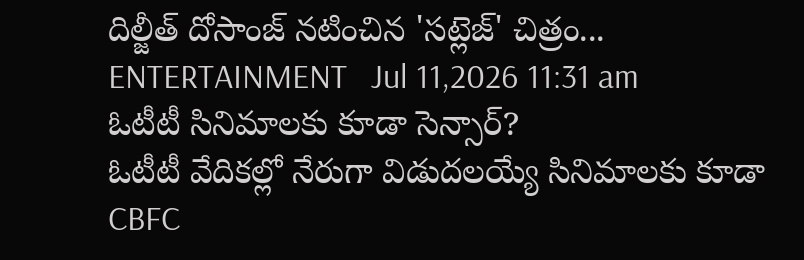దిల్జీత్ దోసాంజ్ నటించిన 'సట్లెజ్' చిత్రం...
ENTERTAINMENT   Jul 11,2026 11:31 am
ఓటీటీ సినిమాలకు కూడా సెన్సార్?
ఓటీటీ వేదికల్లో నేరుగా విడుదలయ్యే సినిమాలకు కూడా CBFC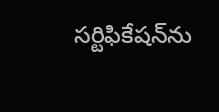సర్టిఫికేషన్‌ను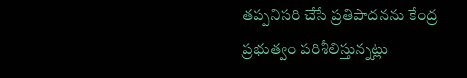తప్పనిసరి చేసే ప్రతిపాదనను కేంద్ర ప్రభుత్వం పరిశీలిస్తున్నట్లు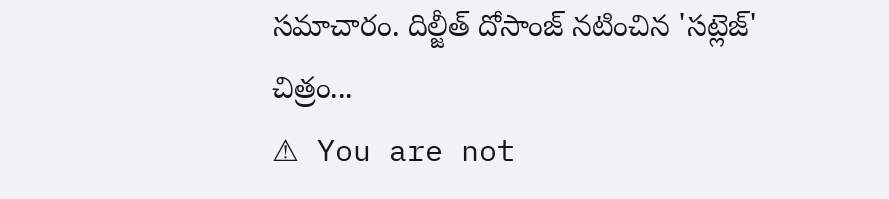సమాచారం. దిల్జీత్ దోసాంజ్ నటించిన 'సట్లెజ్' చిత్రం...
⚠ You are not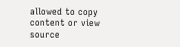allowed to copy content or view source